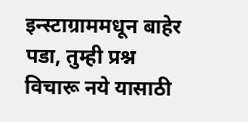इन्स्टाग्राममधून बाहेर पडा, तुम्ही प्रश्न विचारू नये यासाठी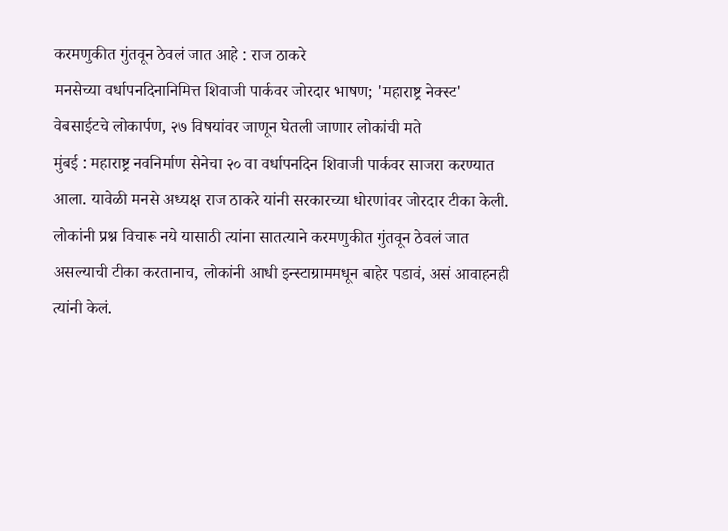करमणुकीत गुंतवून ठेवलं जात आहे : राज ठाकरे
मनसेच्या वर्धापनदिनानिमित्त शिवाजी पार्कवर जोरदार भाषण; 'महाराष्ट्र नेक्स्ट' वेबसाईटचे लोकार्पण, २७ विषयांवर जाणून घेतली जाणार लोकांची मते
मुंबई : महाराष्ट्र नवनिर्माण सेनेचा २० वा वर्धापनदिन शिवाजी पार्कवर साजरा करण्यात आला. यावेळी मनसे अध्यक्ष राज ठाकरे यांनी सरकारच्या धोरणांवर जोरदार टीका केली. लोकांनी प्रश्न विचारू नये यासाठी त्यांना सातत्याने करमणुकीत गुंतवून ठेवलं जात असल्याची टीका करतानाच, लोकांनी आधी इन्स्टाग्राममधून बाहेर पडावं, असं आवाहनही त्यांनी केलं.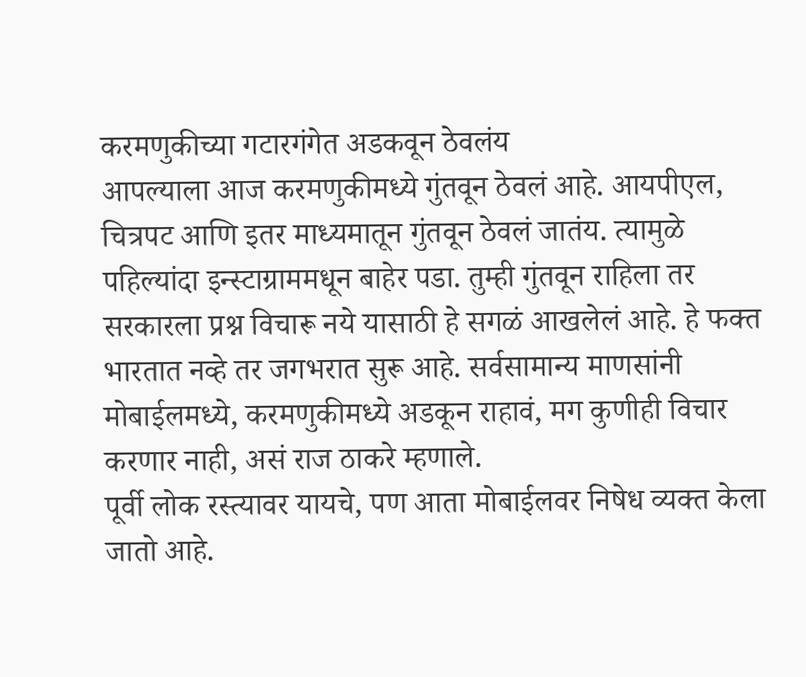करमणुकीच्या गटारगंगेत अडकवून ठेवलंय
आपल्याला आज करमणुकीमध्ये गुंतवून ठेवलं आहे. आयपीएल, चित्रपट आणि इतर माध्यमातून गुंतवून ठेवलं जातंय. त्यामुळे पहिल्यांदा इन्स्टाग्राममधून बाहेर पडा. तुम्ही गुंतवून राहिला तर सरकारला प्रश्न विचारू नये यासाठी हे सगळं आखलेलं आहे. हे फक्त भारतात नव्हे तर जगभरात सुरू आहे. सर्वसामान्य माणसांनी मोबाईलमध्ये, करमणुकीमध्ये अडकून राहावं, मग कुणीही विचार करणार नाही, असं राज ठाकरे म्हणाले.
पूर्वी लोक रस्त्यावर यायचे, पण आता मोबाईलवर निषेध व्यक्त केला जातो आहे.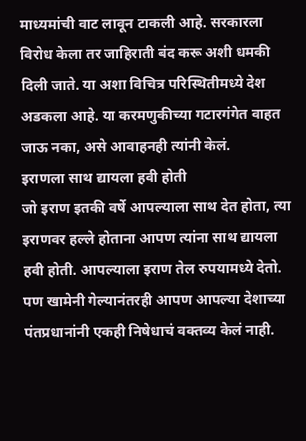माध्यमांची वाट लावून टाकली आहे. सरकारला विरोध केला तर जाहिराती बंद करू अशी धमकी दिली जाते. या अशा विचित्र परिस्थितीमध्ये देश अडकला आहे. या करमणुकीच्या गटारगंगेत वाहत जाऊ नका, असे आवाहनही त्यांनी केलं.
इराणला साथ द्यायला हवी होती
जो इराण इतकी वर्षे आपल्याला साथ देत होता, त्या इराणवर हल्ले होताना आपण त्यांना साथ द्यायला हवी होती. आपल्याला इराण तेल रुपयामध्ये देतो. पण खामेनी गेल्यानंतरही आपण आपल्या देशाच्या पंतप्रधानांनी एकही निषेधाचं वक्तव्य केलं नाही.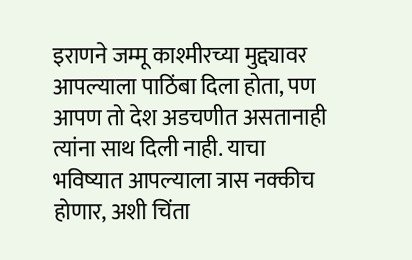इराणने जम्मू काश्मीरच्या मुद्द्यावर आपल्याला पाठिंबा दिला होता, पण आपण तो देश अडचणीत असतानाही त्यांना साथ दिली नाही. याचा भविष्यात आपल्याला त्रास नक्कीच होणार, अशी चिंता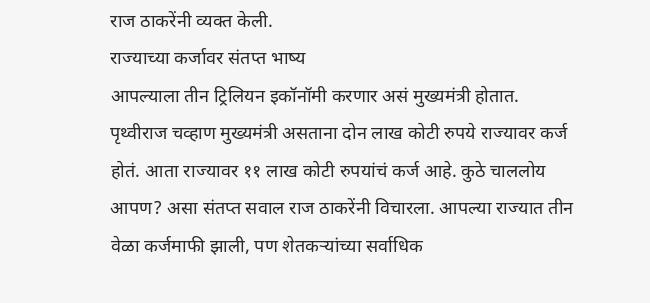राज ठाकरेंनी व्यक्त केली.
राज्याच्या कर्जावर संतप्त भाष्य
आपल्याला तीन ट्रिलियन इकॉनॉमी करणार असं मुख्यमंत्री होतात. पृथ्वीराज चव्हाण मुख्यमंत्री असताना दोन लाख कोटी रुपये राज्यावर कर्ज होतं. आता राज्यावर ११ लाख कोटी रुपयांचं कर्ज आहे. कुठे चाललोय आपण? असा संतप्त सवाल राज ठाकरेंनी विचारला. आपल्या राज्यात तीन वेळा कर्जमाफी झाली, पण शेतकऱ्यांच्या सर्वाधिक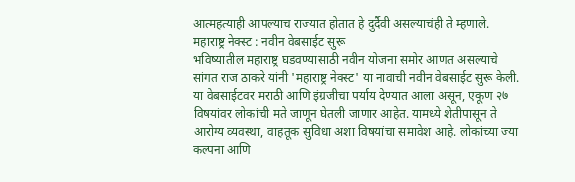आत्महत्याही आपल्याच राज्यात होतात हे दुर्दैवी असल्याचंही ते म्हणाले.
महाराष्ट्र नेक्स्ट : नवीन वेबसाईट सुरू
भविष्यातील महाराष्ट्र घडवण्यासाठी नवीन योजना समोर आणत असल्याचे सांगत राज ठाकरे यांनी 'महाराष्ट्र नेक्स्ट' या नावाची नवीन वेबसाईट सुरू केली. या वेबसाईटवर मराठी आणि इंग्रजीचा पर्याय देण्यात आला असून, एकूण २७ विषयांवर लोकांची मते जाणून घेतली जाणार आहेत. यामध्ये शेतीपासून ते आरोग्य व्यवस्था, वाहतूक सुविधा अशा विषयांचा समावेश आहे. लोकांच्या ज्या कल्पना आणि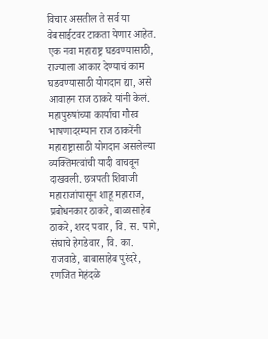विचार असतील ते सर्व या वेबसाईटवर टाकता येणार आहेत. एक नवा महाराष्ट्र घडवण्यासाठी, राज्याला आकार देण्याचं काम घडवण्यासाठी योगदान द्या, असे आवाहन राज ठाकरे यांनी केलं.
महापुरुषांच्या कार्याचा गौरव
भाषणादरम्यान राज ठाकरेंनी महाराष्ट्रासाठी योगदान असलेल्या व्यक्तिमत्वांची यादी वाचवून दाखवली. छत्रपती शिवाजी महाराजांपासून शाहू महाराज, प्रबोधनकार ठाकरे, बाळासाहेब ठाकरे, शरद पवार, वि. स. पागे, संघाचे हेगडेवार, वि. का. राजवाडे, बाबासाहेब पुरंदरे, रणजित मेहंदळे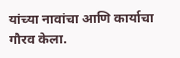यांच्या नावांचा आणि कार्याचा गौरव केला.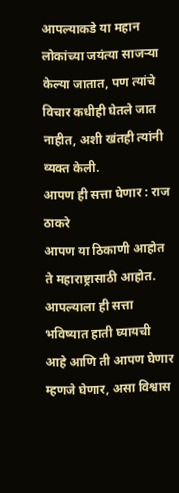आपल्याकडे या महान लोकांच्या जयंत्या साजऱ्या केल्या जातात, पण त्यांचे विचार कधीही घेतले जात नाहीत, अशी खंतही त्यांनी व्यक्त केली.
आपण ही सत्ता घेणार : राज ठाकरे
आपण या ठिकाणी आहोत ते महाराष्ट्रासाठी आहोत. आपल्याला ही सत्ता भविष्यात हाती घ्यायची आहे आणि ती आपण घेणार म्हणजे घेणार, असा विश्वास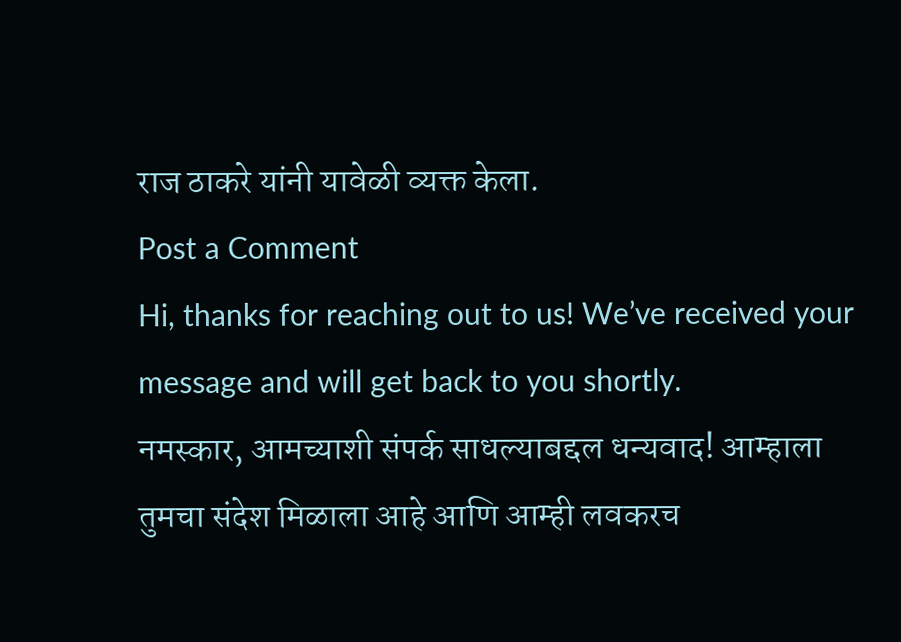राज ठाकरे यांनी यावेळी व्यक्त केला.
Post a Comment
Hi, thanks for reaching out to us! We’ve received your message and will get back to you shortly.
नमस्कार, आमच्याशी संपर्क साधल्याबद्दल धन्यवाद! आम्हाला तुमचा संदेश मिळाला आहे आणि आम्ही लवकरच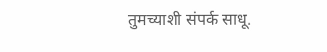तुमच्याशी संपर्क साधू.